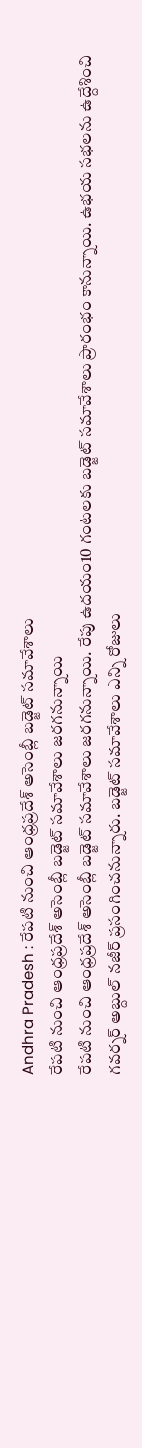Andhra Pradesh : రేపటి నుంచి ఆంధ్రప్రదేశ్ అసెంబ్లీ బడ్జెట్ సమావేశాలు
రేపటి నుంచి ఆంధ్రప్రదేశ్ అసెంబ్లీ బడ్జెట్ సమావేశాలు జరగనున్నాయి
రేపటి నుంచి ఆంధ్రప్రదేశ్ అసెంబ్లీ బడ్జెట్ సమావేశాలు జరగనున్నాయి. రేపు ఉదయం10 గంటలకు బడ్జెట్ సమావేశాలు ప్రారంభం కానున్నాయి. ఉభయ సభలను ఉద్దేశించి గవర్నర్ అబ్దుల్ నజీర్ ప్రసంగించనున్నారు. బడ్జెట్ సమావేశాలు ఎన్ని రోజులు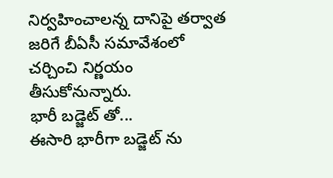నిర్వహించాలన్న దానిపై తర్వాత జరిగే బీఏసీ సమావేశంలో చర్చించి నిర్ణయం తీసుకోనున్నారు.
భారీ బడ్జెట్ తో...
ఈసారి భారీగా బడ్జెట్ ను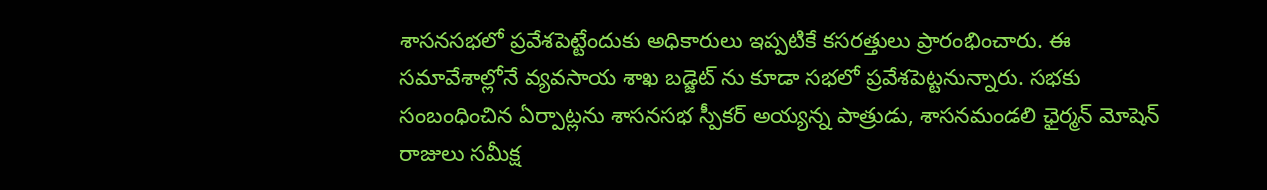శాసనసభలో ప్రవేశపెట్టేందుకు అధికారులు ఇప్పటికే కసరత్తులు ప్రారంభించారు. ఈ సమావేశాల్లోనే వ్యవసాయ శాఖ బడ్జెట్ ను కూడా సభలో ప్రవేశపెట్టనున్నారు. సభకు సంబంధించిన ఏర్పాట్లను శాసనసభ స్పీకర్ అయ్యన్న పాత్రుడు, శాసనమండలి ఛైర్మన్ మోషెన్ రాజులు సమీక్ష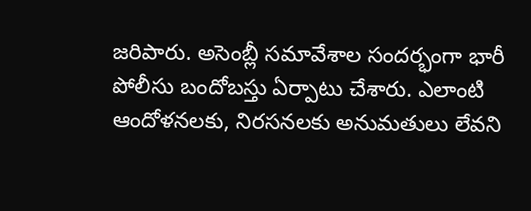జరిపారు. అసెంబ్లీ సమావేశాల సందర్భంగా భారీ పోలీసు బందోబస్తు ఏర్పాటు చేశారు. ఎలాంటి ఆందోళనలకు, నిరసనలకు అనుమతులు లేవని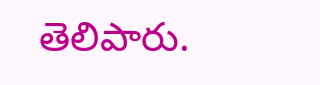తెలిపారు.